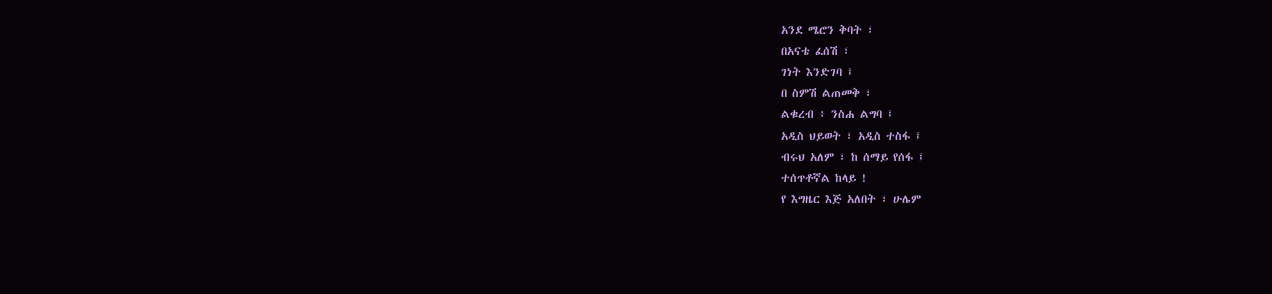አንደ ሜሮን ቅባት ፣
በአናቴ ፈሰሽ ፣
ገነት እንድገባ ፤
በ ስምሽ ልጠመቅ ፣
ልቁረብ ፥ ንስሐ ልግባ ፤
አዲስ ህይወት ፣ አዲስ ተስፋ ፤
ብሩህ አለም ፣ ከ ሰማይ የሰፋ ፤
ተሰጥቶኛል ከላይ !
የ እግዜር እጅ አለበት ፣ ሁሌም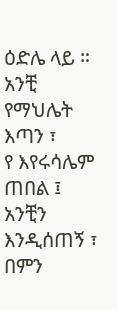ዕድሌ ላይ ።
አንቺ የማህሌት እጣን ፣
የ እየሩሳሌም ጠበል ፤
አንቺን እንዲሰጠኝ ፣
በምን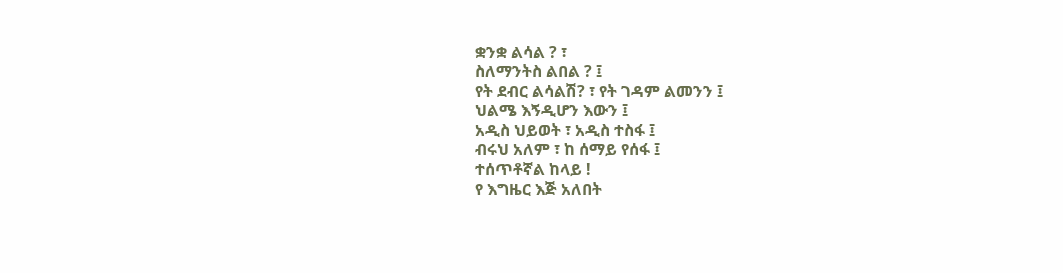ቋንቋ ልሳል ? ፣
ስለማንትስ ልበል ? ፤
የት ደብር ልሳልሽ? ፣ የት ገዳም ልመንን ፤
ህልሜ እኝዲሆን እውን ፤
አዲስ ህይወት ፣ አዲስ ተስፋ ፤
ብሩህ አለም ፣ ከ ሰማይ የሰፋ ፤
ተሰጥቶኛል ከላይ !
የ እግዜር እጅ አለበት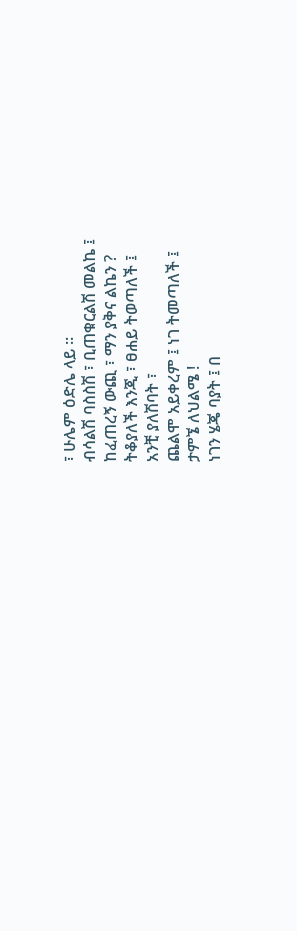፣ ሁሌም ዕድሌ ላይ ።
ብሳልሽ ባስስሽ ፣ ቢጠቁርልሽ መልኬ ፤
ከፈጠረኝ ውጪ ፣ ማን ያቅና ልኬን ?
ትቆያለች እንጂ ፣ ፀሐይ ትወጣለች ፤
አንቺ ያለሽባት ፣
ጨልሞ አይቀረም ፤ ነገ ትመጣለች ፤
ታምኜ ለህልሜ !
ነገን ሄጄ ባያት ፤ በ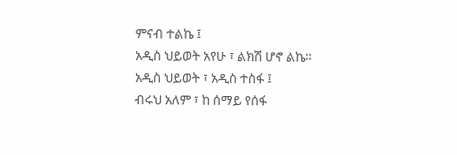ምናብ ተልኬ ፤
አዲስ ህይወት አየሁ ፣ ልክሽ ሆኖ ልኬ።
አዲስ ህይወት ፣ አዲስ ተስፋ ፤
ብሩህ አለም ፣ ከ ሰማይ የሰፋ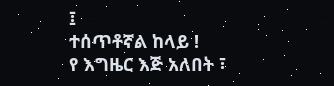፤
ተሰጥቶኛል ከላይ !
የ እግዜር እጅ አለበት ፣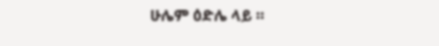ሁሌም ዕድሌ ላይ ።